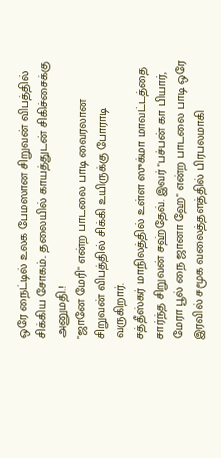ஒரே நைட்டில் உலக பேமஸான சிறுவன் விபத்தில் சிக்கிய சோகம்.. தலையில் காயத்துடன் சிகிச்சைக்கு அனுமதி.!
"ஜானே மேரி" என்ற பாடலை பாடி வைரலான சிறுவன் விபத்தில் சிக்கி உயிருக்கு போராடி வருகிறார்.
சத்தீஸ்கர் மாநிலத்தில் உள்ள ஸுக்மா மாவட்டத்தை சார்ந்த சிறுவன் சஹ்தேவ். இவர் "பச்பன் கா பியார், மேரா பூல் நை ஜானா ஹே" என்ற பாடலை பாடி ஒரே இரவில் சமூக வலைத்தளத்தில் பிரபலமாகி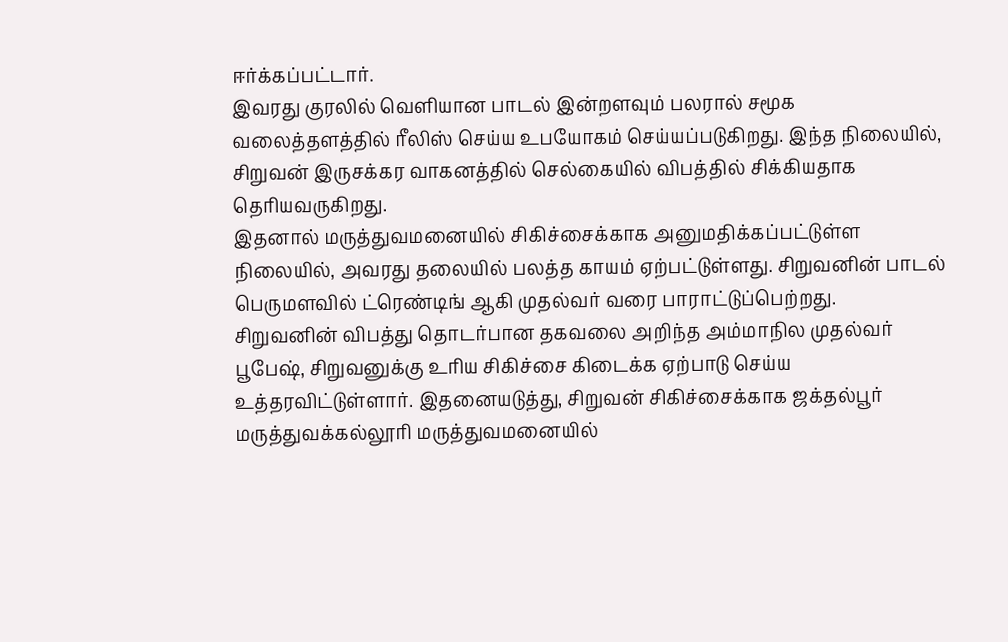ஈர்க்கப்பட்டார்.
இவரது குரலில் வெளியான பாடல் இன்றளவும் பலரால் சமூக வலைத்தளத்தில் ரீலிஸ் செய்ய உபயோகம் செய்யப்படுகிறது. இந்த நிலையில், சிறுவன் இருசக்கர வாகனத்தில் செல்கையில் விபத்தில் சிக்கியதாக தெரியவருகிறது.
இதனால் மருத்துவமனையில் சிகிச்சைக்காக அனுமதிக்கப்பட்டுள்ள நிலையில், அவரது தலையில் பலத்த காயம் ஏற்பட்டுள்ளது. சிறுவனின் பாடல் பெருமளவில் ட்ரெண்டிங் ஆகி முதல்வர் வரை பாராட்டுப்பெற்றது.
சிறுவனின் விபத்து தொடர்பான தகவலை அறிந்த அம்மாநில முதல்வர் பூபேஷ், சிறுவனுக்கு உரிய சிகிச்சை கிடைக்க ஏற்பாடு செய்ய உத்தரவிட்டுள்ளார். இதனையடுத்து, சிறுவன் சிகிச்சைக்காக ஜக்தல்பூர் மருத்துவக்கல்லூரி மருத்துவமனையில்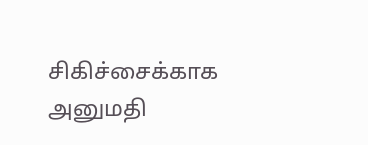சிகிச்சைக்காக அனுமதி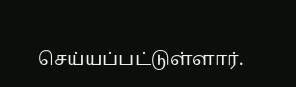செய்யப்பட்டுள்ளார்.